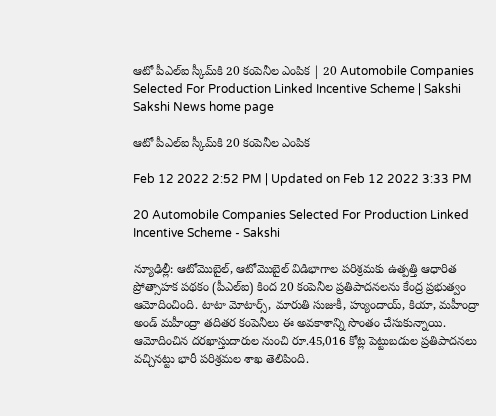ఆటో పీఎల్‌ఐ స్కీమ్‌కి 20 కంపెనీల ఎంపిక | 20 Automobile Companies Selected For Production Linked Incentive Scheme | Sakshi
Sakshi News home page

ఆటో పీఎల్‌ఐ స్కీమ్‌కి 20 కంపెనీల ఎంపిక

Feb 12 2022 2:52 PM | Updated on Feb 12 2022 3:33 PM

20 Automobile Companies Selected For Production Linked Incentive Scheme - Sakshi

న్యూఢిల్లీ: ఆటోమొబైల్, ఆటోమొబైల్‌ విడిభాగాల పరిశ్రమకు ఉత్పత్తి ఆధారిత ప్రోత్సాహక పథకం (పీఎల్‌ఐ) కింద 20 కంపెనీల ప్రతిపాదనలను కేంద్ర ప్రభుత్వం ఆమోదించింది. టాటా మోటార్స్, మారుతి సుజుకీ, హ్యుందాయ్, కియా, మహీంద్రా అండ్‌ మహీంద్రా తదితర కంపెనీలు ఈ అవకాశాన్ని సొంతం చేసుకున్నాయి. ఆమోదించిన దరఖాస్తుదారుల నుంచి రూ.45,016 కోట్ల పెట్టుబడుల ప్రతిపాదనలు వచ్చినట్టు భారీ పరిశ్రమల శాఖ తెలిపింది.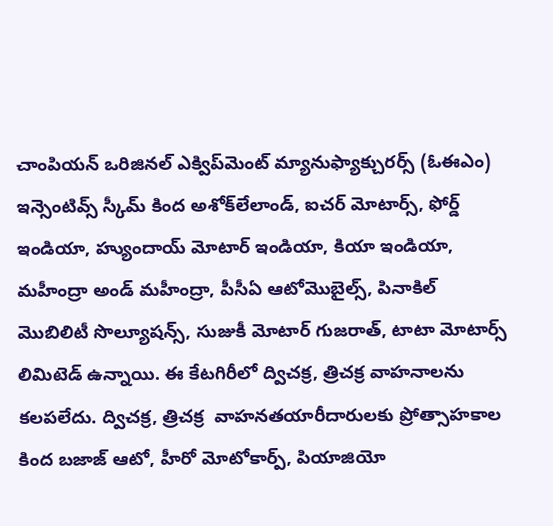చాంపియన్‌ ఒరిజినల్‌ ఎక్విప్‌మెంట్‌ మ్యానుఫ్యాక్చురర్స్‌ (ఓఈఎం) ఇన్సెంటివ్స్‌ స్కీమ్‌ కింద అశోక్‌లేలాండ్, ఐచర్‌ మోటార్స్, ఫోర్డ్‌ ఇండియా, హ్యుందాయ్‌ మోటార్‌ ఇండియా, కియా ఇండియా, మహీంద్రా అండ్‌ మహీంద్రా, పీసీఏ ఆటోమొబైల్స్, పినాకిల్‌ మొబిలిటీ సొల్యూషన్స్, సుజుకీ మోటార్‌ గుజరాత్, టాటా మోటార్స్‌ లిమిటెడ్‌ ఉన్నాయి. ఈ కేటగిరీలో ద్విచక్ర, త్రిచక్ర వాహనాలను కలపలేదు. ద్విచక్ర, త్రిచక్ర  వాహనతయారీదారులకు ప్రోత్సాహకాల కింద బజాజ్‌ ఆటో, హీరో మోటోకార్ప్, పియాజియో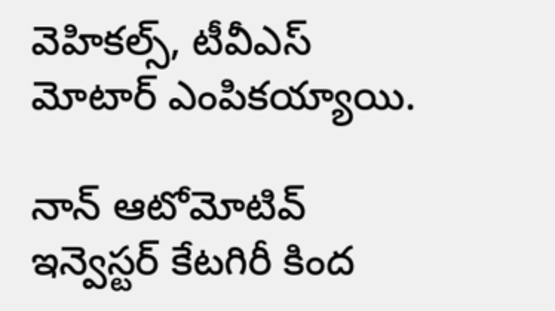వెహికల్స్, టీవీఎస్‌ మోటార్‌ ఎంపికయ్యాయి.

నాన్‌ ఆటోమోటివ్‌ ఇన్వెస్టర్‌ కేటగిరీ కింద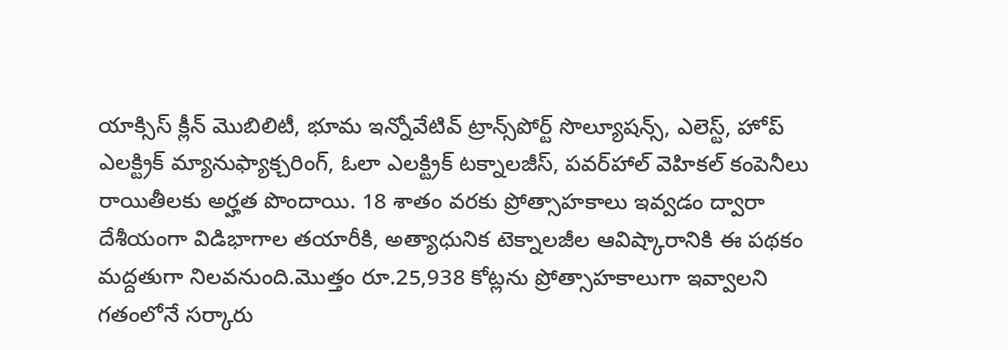యాక్సిస్‌ క్లీన్‌ మొబిలిటీ, భూమ ఇన్నోవేటివ్‌ ట్రాన్స్‌పోర్ట్‌ సొల్యూషన్స్, ఎలెస్ట్, హోప్‌ ఎలక్ట్రిక్‌ మ్యానుఫ్యాక్చరింగ్, ఓలా ఎలక్ట్రిక్‌ టక్నాలజీస్, పవర్‌హాల్‌ వెహికల్‌ కంపెనీలు రాయితీలకు అర్హత పొందాయి. 18 శాతం వరకు ప్రోత్సాహకాలు ఇవ్వడం ద్వారా దేశీయంగా విడిభాగాల తయారీకి, అత్యాధునిక టెక్నాలజీల ఆవిష్కారానికి ఈ పథకం మద్దతుగా నిలవనుంది.మొత్తం రూ.25,938 కోట్లను ప్రోత్సాహకాలుగా ఇవ్వాలని గతంలోనే సర్కారు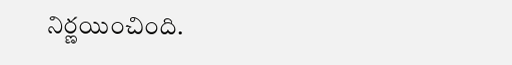నిర్ణయించింది.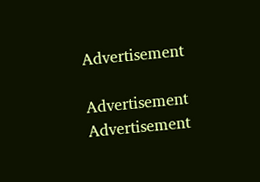Advertisement

Advertisement
Advertisement